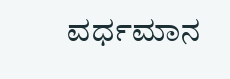ವರ್ಧಮಾನ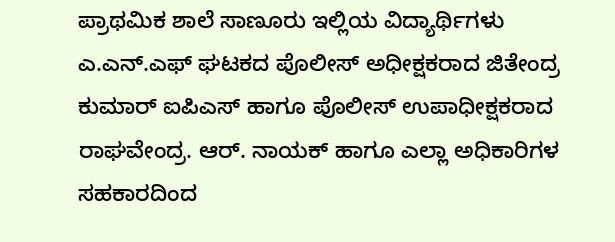ಪ್ರಾಥಮಿಕ ಶಾಲೆ ಸಾಣೂರು ಇಲ್ಲಿಯ ವಿದ್ಯಾರ್ಥಿಗಳು ಎ.ಎನ್.ಎಫ್ ಘಟಕದ ಪೊಲೀಸ್ ಅಧೀಕ್ಷಕರಾದ ಜಿತೇಂದ್ರ ಕುಮಾರ್ ಐಪಿಎಸ್ ಹಾಗೂ ಪೊಲೀಸ್ ಉಪಾಧೀಕ್ಷಕರಾದ ರಾಘವೇಂದ್ರ. ಆರ್. ನಾಯಕ್ ಹಾಗೂ ಎಲ್ಲಾ ಅಧಿಕಾರಿಗಳ ಸಹಕಾರದಿಂದ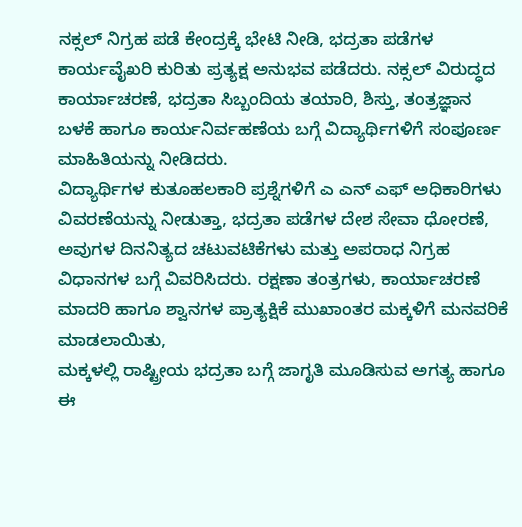ನಕ್ಸಲ್ ನಿಗ್ರಹ ಪಡೆ ಕೇಂದ್ರಕ್ಕೆ ಭೇಟಿ ನೀಡಿ, ಭದ್ರತಾ ಪಡೆಗಳ ಕಾರ್ಯವೈಖರಿ ಕುರಿತು ಪ್ರತ್ಯಕ್ಷ ಅನುಭವ ಪಡೆದರು. ನಕ್ಸಲ್ ವಿರುದ್ಧದ ಕಾರ್ಯಾಚರಣೆ, ಭದ್ರತಾ ಸಿಬ್ಬಂದಿಯ ತಯಾರಿ, ಶಿಸ್ತು, ತಂತ್ರಜ್ಞಾನ ಬಳಕೆ ಹಾಗೂ ಕಾರ್ಯನಿರ್ವಹಣೆಯ ಬಗ್ಗೆ ವಿದ್ಯಾರ್ಥಿಗಳಿಗೆ ಸಂಪೂರ್ಣ ಮಾಹಿತಿಯನ್ನು ನೀಡಿದರು.
ವಿದ್ಯಾರ್ಥಿಗಳ ಕುತೂಹಲಕಾರಿ ಪ್ರಶ್ನೆಗಳಿಗೆ ಎ ಎನ್ ಎಫ್ ಅಧಿಕಾರಿಗಳು ವಿವರಣೆಯನ್ನು ನೀಡುತ್ತಾ, ಭದ್ರತಾ ಪಡೆಗಳ ದೇಶ ಸೇವಾ ಧೋರಣೆ, ಅವುಗಳ ದಿನನಿತ್ಯದ ಚಟುವಟಿಕೆಗಳು ಮತ್ತು ಅಪರಾಧ ನಿಗ್ರಹ ವಿಧಾನಗಳ ಬಗ್ಗೆ ವಿವರಿಸಿದರು. ರಕ್ಷಣಾ ತಂತ್ರಗಳು, ಕಾರ್ಯಾಚರಣೆ ಮಾದರಿ ಹಾಗೂ ಶ್ವಾನಗಳ ಪ್ರಾತ್ಯಕ್ಷಿಕೆ ಮುಖಾಂತರ ಮಕ್ಕಳಿಗೆ ಮನವರಿಕೆ ಮಾಡಲಾಯಿತು,
ಮಕ್ಕಳಲ್ಲಿ ರಾಷ್ಟ್ರೀಯ ಭದ್ರತಾ ಬಗ್ಗೆ ಜಾಗೃತಿ ಮೂಡಿಸುವ ಅಗತ್ಯ ಹಾಗೂ ಈ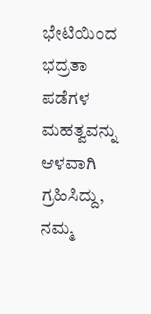ಭೇಟಿಯಿಂದ ಭದ್ರತಾ ಪಡೆಗಳ ಮಹತ್ವವನ್ನು ಆಳವಾಗಿ ಗ್ರಹಿಸಿದ್ದು, ನಮ್ಮ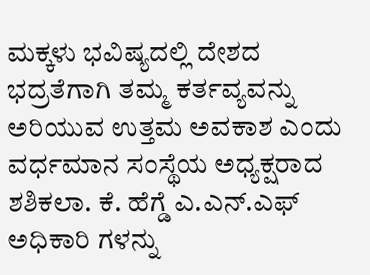ಮಕ್ಕಳು ಭವಿಷ್ಯದಲ್ಲಿ ದೇಶದ ಭದ್ರತೆಗಾಗಿ ತಮ್ಮ ಕರ್ತವ್ಯವನ್ನು ಅರಿಯುವ ಉತ್ತಮ ಅವಕಾಶ ಎಂದು ವರ್ಧಮಾನ ಸಂಸ್ಥೆಯ ಅಧ್ಯಕ್ಷರಾದ ಶಶಿಕಲಾ. ಕೆ. ಹೆಗ್ಡೆ ಎ.ಎನ್.ಎಫ್ ಅಧಿಕಾರಿ ಗಳನ್ನು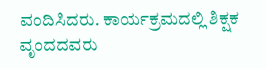ವಂದಿಸಿದರು. ಕಾರ್ಯಕ್ರಮದಲ್ಲಿ ಶಿಕ್ಷಕ ವೃಂದದವರು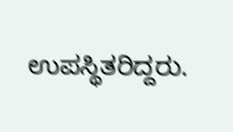ಉಪಸ್ಥಿತರಿದ್ದರು.